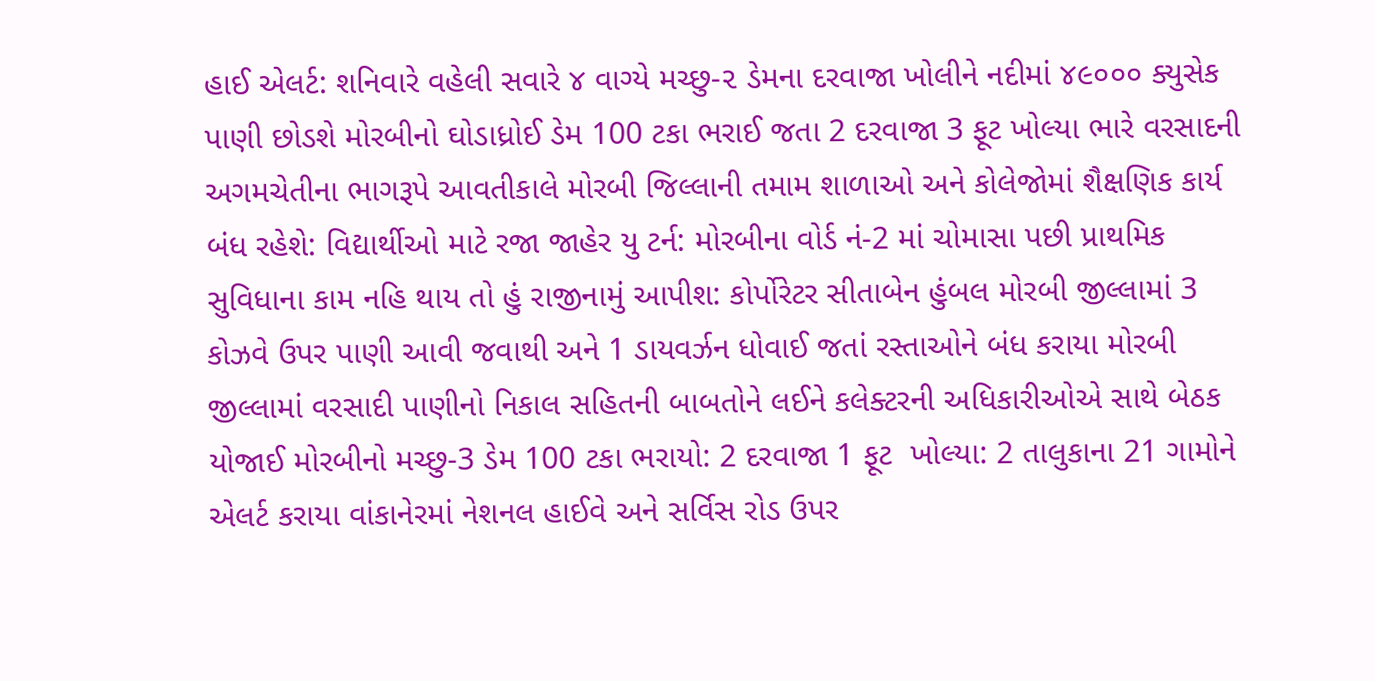હાઈ એલર્ટ: શનિવારે વહેલી સવારે ૪ વાગ્યે મચ્છુ-૨ ડેમના દરવાજા ખોલીને નદીમાં ૪૯૦૦૦ ક્યુસેક પાણી છોડશે મોરબીનો ઘોડાધ્રોઈ ડેમ 100 ટકા ભરાઈ જતા 2 દરવાજા 3 ફૂટ ખોલ્યા ભારે વરસાદની અગમચેતીના ભાગરૂપે આવતીકાલે મોરબી જિલ્લાની તમામ શાળાઓ અને કોલેજોમાં શૈક્ષણિક કાર્ય બંધ રહેશે: વિદ્યાર્થીઓ માટે રજા જાહેર યુ ટર્ન: મોરબીના વોર્ડ નં-2 માં ચોમાસા પછી પ્રાથમિક સુવિધાના કામ નહિ થાય તો હું રાજીનામું આપીશ: કોર્પોરેટર સીતાબેન હુંબલ મોરબી જીલ્લામાં 3 કોઝવે ઉપર પાણી આવી જવાથી અને 1 ડાયવર્ઝન ધોવાઈ જતાં રસ્તાઓને બંધ કરાયા મોરબી જીલ્લામાં વરસાદી પાણીનો નિકાલ સહિતની બાબતોને લઈને કલેક્ટરની અધિકારીઓએ સાથે બેઠક યોજાઈ મોરબીનો મચ્છુ-3 ડેમ 100 ટકા ભરાયો: 2 દરવાજા 1 ફૂટ  ખોલ્યા: 2 તાલુકાના 21 ગામોને એલર્ટ કરાયા વાંકાનેરમાં નેશનલ હાઈવે અને સર્વિસ રોડ ઉપર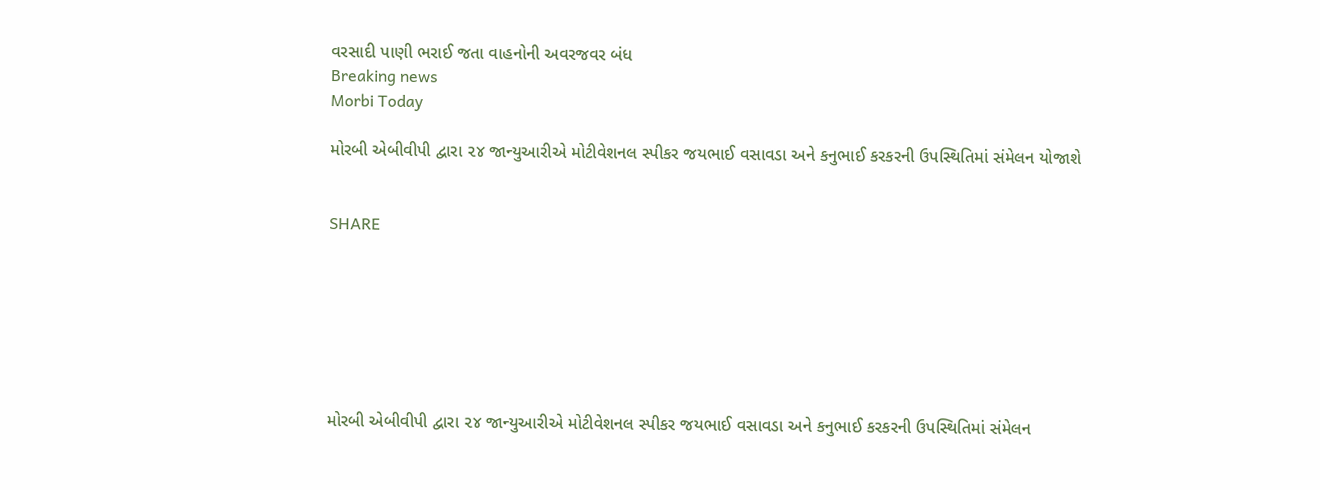વરસાદી પાણી ભરાઈ જતા વાહનોની અવરજવર બંધ
Breaking news
Morbi Today

મોરબી એબીવીપી દ્વારા ૨૪ જાન્યુઆરીએ મોટીવેશનલ સ્પીકર જયભાઈ વસાવડા અને કનુભાઈ કરકરની ઉપસ્થિતિમાં સંમેલન યોજાશે


SHARE







મોરબી એબીવીપી દ્વારા ૨૪ જાન્યુઆરીએ મોટીવેશનલ સ્પીકર જયભાઈ વસાવડા અને કનુભાઈ કરકરની ઉપસ્થિતિમાં સંમેલન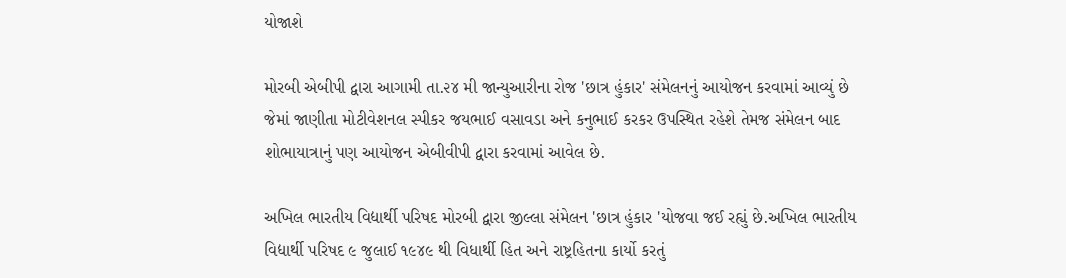યોજાશે

મોરબી એબીપી દ્વારા આગામી તા.૨૪ મી જાન્યુઆરીના રોજ 'છાત્ર હુંકાર' સંમેલનનું આયોજન કરવામાં આવ્યું છે જેમાં જાણીતા મોટીવેશનલ સ્પીકર જયભાઈ વસાવડા અને કનુભાઈ કરકર ઉપસ્થિત રહેશે તેમજ સંમેલન બાદ શોભાયાત્રાનું પણ આયોજન એબીવીપી દ્વારા કરવામાં આવેલ છે.

અખિલ ભારતીય વિદ્યાર્થી પરિષદ મોરબી દ્વારા જીલ્લા સંમેલન 'છાત્ર હુંકાર 'યોજવા જઈ રહ્યું છે.અખિલ ભારતીય વિદ્યાર્થી પરિષદ ૯ જુલાઈ ૧૯૪૯ થી વિધાર્થી હિત અને રાષ્ટ્રહિતના કાર્યો કરતું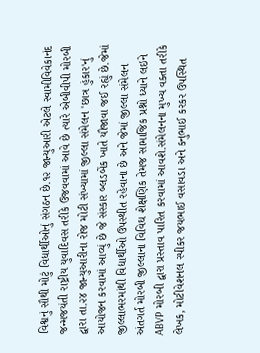વિશ્વનું સૌથી મોટું વિધાર્થીઓનું સંગઠન છે.૧૨ જાન્યુઆરી એટલે સ્વામીવિવેકાનંદ જન્મજયંતી રાષ્ટ્રીય યુવાદિવસ તરીકે ઉજવવામાં આવે છે ત્યારે એબીવીપી મોરબી દ્વારા તા.૨૪ જાન્યુઆરીના રોજ મોટી સંખ્યામાં જીલ્લા સંમેલન 'છાત્ર હુંકાર'નું આયોજન કરવામાં આવ્યું છે જે સંસ્કાર બ્લડબેંક ખાતે યૌજાવા જઈ રહ્યું છે.જેમાં જીલ્લાભરમાંથી વિદ્યાર્થીઓ ઉપસ્થીત રહેવાના છે અને જેમાં જીલ્લા સંમેલન અંતગર્ત મોરબી જીલ્લાના વિવિઘ શેક્ષણિક તેમજ સામાજિક પ્રશ્નો ધ્યાને લઇને ABVP મોરબી દ્વારા પ્રસ્તાવ પારિત કરવામાં આવશે.સંમેલનના મુખ્ય વક્તા તરીકે લેખક, મોટીવેશનલ સ્પીકર જયભાઈ વસાવડા અને કનુભાઈ કરકર ઉપસ્થિત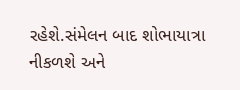રહેશે.સંમેલન બાદ શોભાયાત્રા નીકળશે અને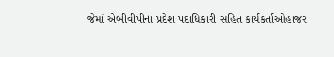જેમાં એબીવીપીના પ્રદેશ પદાધિકારી સહિત કાર્યકર્તાઓહાજર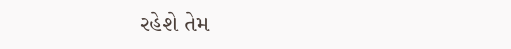રહેશે તેમ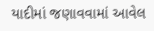યાદીમાં જણાવવામાં આવેલ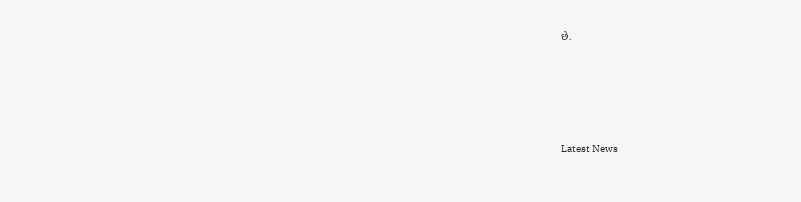છે.






Latest News